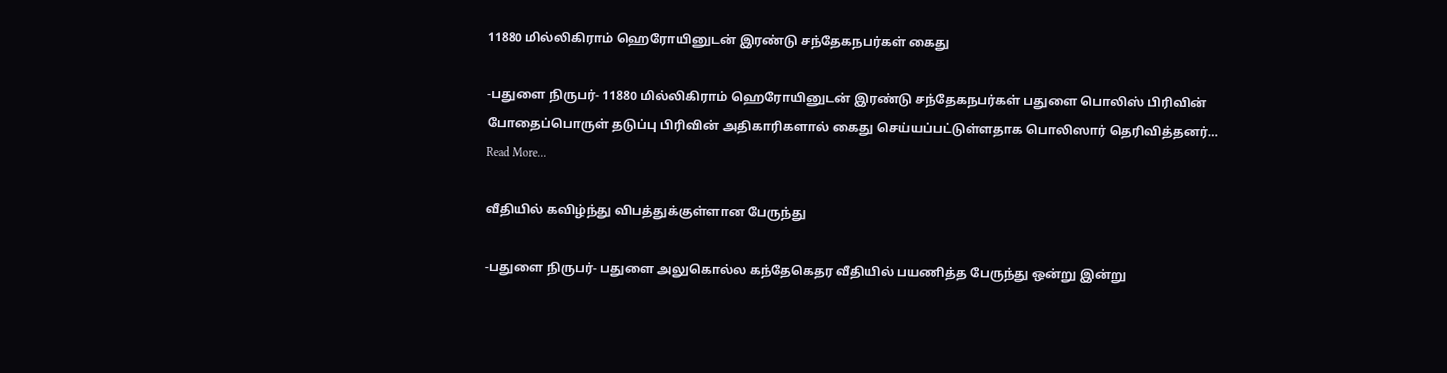11880 மில்லிகிராம் ஹெரோயினுடன் இரண்டு சந்தேகநபர்கள் கைது

-பதுளை நிருபர்- 11880 மில்லிகிராம் ஹெரோயினுடன் இரண்டு சந்தேகநபர்கள் பதுளை பொலிஸ் பிரிவின் போதைப்பொருள் தடுப்பு பிரிவின் அதிகாரிகளால் கைது செய்யப்பட்டுள்ளதாக பொலிஸார் தெரிவித்தனர்…
Read More...

வீதியில் கவிழ்ந்து விபத்துக்குள்ளான பேருந்து

-பதுளை நிருபர்- பதுளை அலுகொல்ல கந்தேகெதர வீதியில் பயணித்த பேருந்து ஒன்று இன்று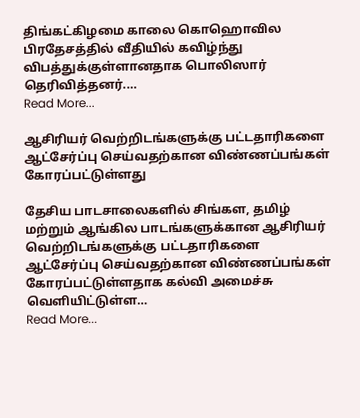திங்கட்கிழமை காலை கொஹொவில பிரதேசத்தில் வீதியில் கவிழ்ந்து விபத்துக்குள்ளானதாக பொலிஸார் தெரிவித்தனர்.…
Read More...

ஆசிரியர் வெற்றிடங்களுக்கு பட்டதாரிகளை ஆட்சேர்ப்பு செய்வதற்கான விண்ணப்பங்கள் கோரப்பட்டுள்ளது

தேசிய பாடசாலைகளில் சிங்கள, தமிழ் மற்றும் ஆங்கில பாடங்களுக்கான ஆசிரியர் வெற்றிடங்களுக்கு பட்டதாரிகளை ஆட்சேர்ப்பு செய்வதற்கான விண்ணப்பங்கள் கோரப்பட்டுள்ளதாக கல்வி அமைச்சு வெளியிட்டுள்ள…
Read More...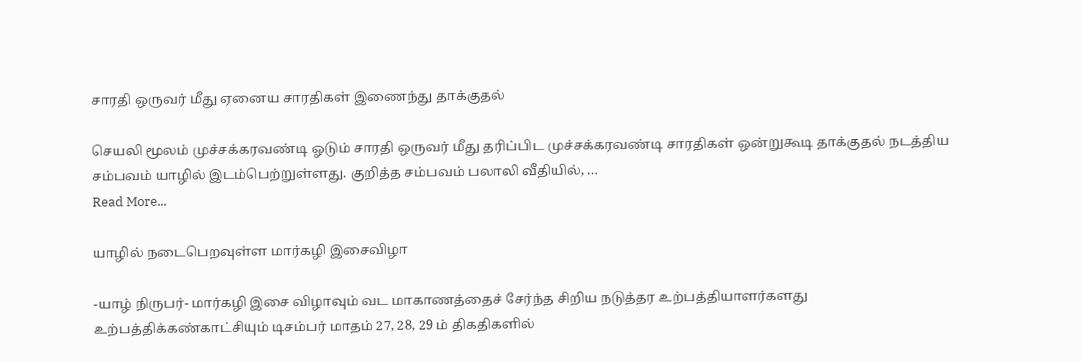சாரதி ஒருவர் மீது ஏனைய சாரதிகள் இணைந்து தாக்குதல்

செயலி மூலம் முச்சக்கரவண்டி ஓடும் சாரதி ஒருவர் மீது தரிப்பிட முச்சக்கரவண்டி சாரதிகள் ஒன்றுகூடி தாக்குதல் நடத்திய சம்பவம் யாழில் இடம்பெற்றுள்ளது. குறித்த சம்பவம் பலாலி வீதியில், …
Read More...

யாழில் நடைபெறவுள்ள மார்கழி இசைவிழா

-யாழ் நிருபர்- மார்கழி இசை விழாவும் வட மாகாணத்தைச் சேர்ந்த சிறிய நடுத்தர உற்பத்தியாளர்களது உற்பத்திக்கண்காட்சியும் டிசம்பர் மாதம் 27, 28, 29 ம் திகதிகளில்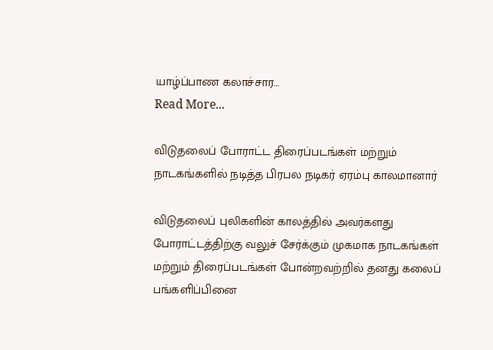யாழ்ப்பாண கலாச்சார…
Read More...

விடுதலைப் போராட்ட திரைப்படங்கள் மற்றும் நாடகங்களில் நடித்த பிரபல நடிகர் ஏரம்பு காலமானார்

விடுதலைப் புலிகளின் காலத்தில் அவர்களது போராட்டத்திற்கு வலுச் சேர்க்கும் முகமாக நாடகங்கள் மற்றும் திரைப்படங்கள் போன்றவற்றில் தனது கலைப் பங்களிப்பினை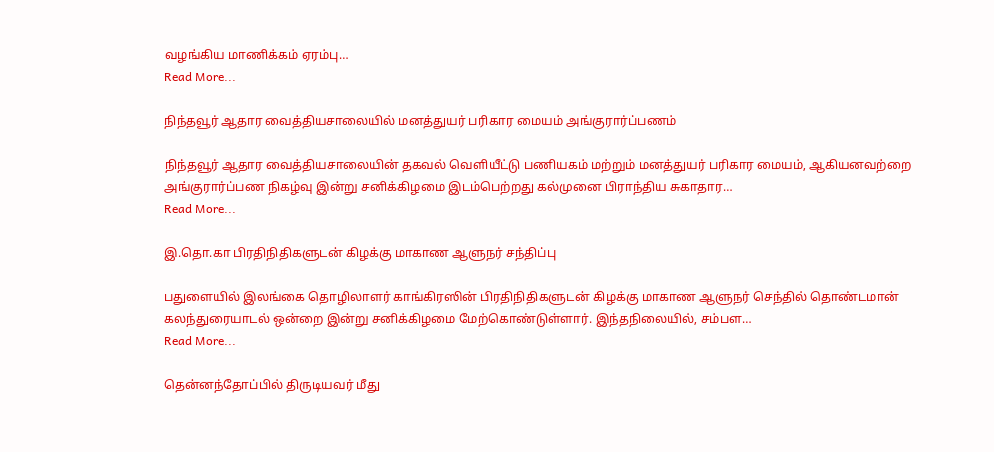வழங்கிய மாணிக்கம் ஏரம்பு…
Read More...

நிந்தவூர் ஆதார வைத்தியசாலையில் மனத்துயர் பரிகார மையம் அங்குரார்ப்பணம்

நிந்தவூர் ஆதார வைத்தியசாலையின் தகவல் வெளியீட்டு பணியகம் மற்றும் மனத்துயர் பரிகார மையம், ஆகியனவற்றை அங்குரார்ப்பண நிகழ்வு இன்று சனிக்கிழமை இடம்பெற்றது கல்முனை பிராந்திய சுகாதார…
Read More...

இ.தொ.கா பிரதிநிதிகளுடன் கிழக்கு மாகாண ஆளுநர் சந்திப்பு

பதுளையில் இலங்கை தொழிலாளர் காங்கிரஸின் பிரதிநிதிகளுடன் கிழக்கு மாகாண ஆளுநர் செந்தில் தொண்டமான் கலந்துரையாடல் ஒன்றை இன்று சனிக்கிழமை மேற்கொண்டுள்ளார். இந்தநிலையில், சம்பள…
Read More...

தென்னந்தோப்பில் திருடியவர் மீது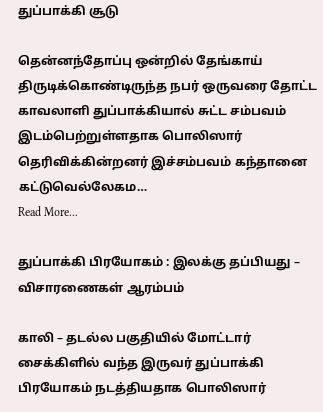துப்பாக்கி சூடு

தென்னந்தோப்பு ஒன்றில் தேங்காய் திருடிக்கொண்டிருந்த நபர் ஒருவரை தோட்ட காவலாளி துப்பாக்கியால் சுட்ட சம்பவம் இடம்பெற்றுள்ளதாக பொலிஸார் தெரிவிக்கின்றனர் இச்சம்பவம் கந்தானை கட்டுவெல்லேகம…
Read More...

துப்பாக்கி பிரயோகம் : இலக்கு தப்பியது – விசாரணைகள் ஆரம்பம்

காலி – தடல்ல பகுதியில் மோட்டார் சைக்கிளில் வந்த இருவர் துப்பாக்கி பிரயோகம் நடத்தியதாக பொலிஸார்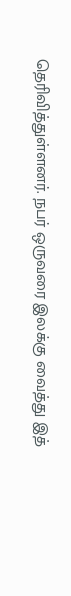தெரிவித்துள்ளனர். நபர் ஒருவரை இலக்கு வைத்து இத்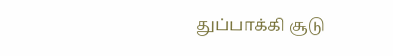துப்பாக்கி சூடு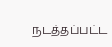நடத்தப்பட்ட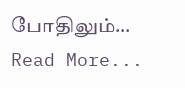போதிலும்…
Read More...